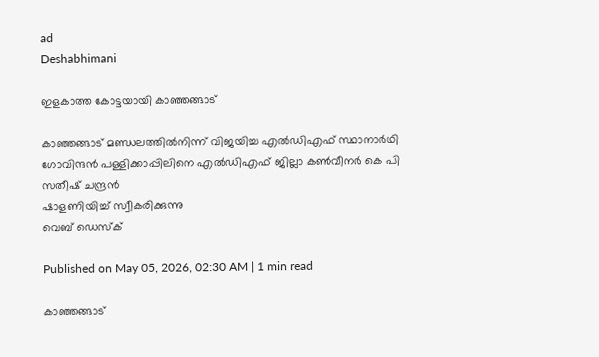ad
Deshabhimani

ഇളകാത്ത കോട്ടയായി കാഞ്ഞങ്ങാട്‌

കാഞ്ഞങ്ങാട് മണ്ഡലത്തിൽനിന്ന് വിജയിച്ച എൽഡിഎഫ് സ്ഥാനാർഥി ഗോവിന്ദൻ പള്ളിക്കാപ്പിലിനെ എൽഡിഎഫ് ജില്ലാ കൺവീനർ കെ പി സതീഷ് ചന്ദ്രൻ
ഷാളണിയിച്ച് സ്വീകരിക്കുന്നു
വെബ് ഡെസ്ക്

Published on May 05, 2026, 02:30 AM | 1 min read

കാഞ്ഞങ്ങാട്‌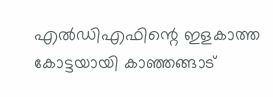എൽഡിഎഫിന്റെ ഇളകാത്ത കോട്ടയായി കാഞ്ഞങ്ങാട്‌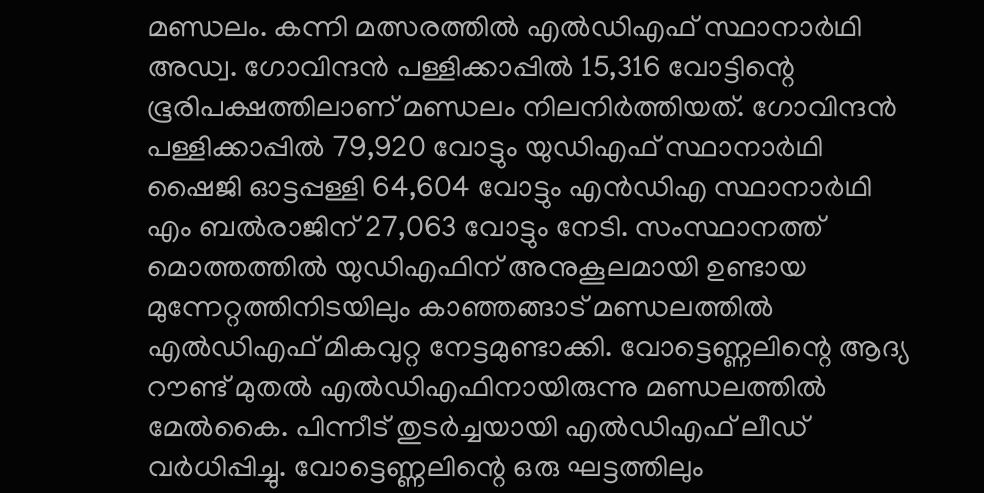മണ്ഡലം. കന്നി മത്സരത്തിൽ എൽഡിഎഫ്‌ സ്ഥാനാർഥി അഡ്വ. ഗോവിന്ദൻ പള്ളിക്കാപ്പിൽ 15,316 വോട്ടിന്റെ ഭൂരിപക്ഷത്തിലാണ്‌ മണ്ഡലം നിലനിർത്തിയത്‌. ഗോവിന്ദൻ പള്ളിക്കാപ്പിൽ 79,920 വോട്ടും യുഡിഎഫ്‌ സ്ഥാനാർഥി ഷൈജി ഓട്ടപ്പള്ളി 64,604 വോട്ടും എൻഡിഎ സ്ഥാനാർഥി എം ബൽരാജിന്‌ 27,063 വോട്ടും നേടി. സംസ്ഥാനത്ത്‌ മൊത്തത്തിൽ യുഡിഎഫിന്‌ അനുകൂലമായി ഉണ്ടായ മുന്നേറ്റത്തിനിടയിലും കാഞ്ഞങ്ങാട്‌ മണ്ഡലത്തിൽ എൽഡിഎഫ്‌ മികവുറ്റ നേട്ടമുണ്ടാക്കി. വോട്ടെണ്ണലിന്റെ ആദ്യ റ‍ൗണ്ട്‌ മുതൽ എൽഡിഎഫിനായിരുന്നു മണ്ഡലത്തിൽ മേൽകൈ. പിന്നീട്‌ തുടർച്ചയായി എൽഡിഎഫ്‌ ലീഡ്‌ വർധിപ്പിച്ചു. വോട്ടെണ്ണലിന്റെ ഒരു ഘട്ടത്തിലും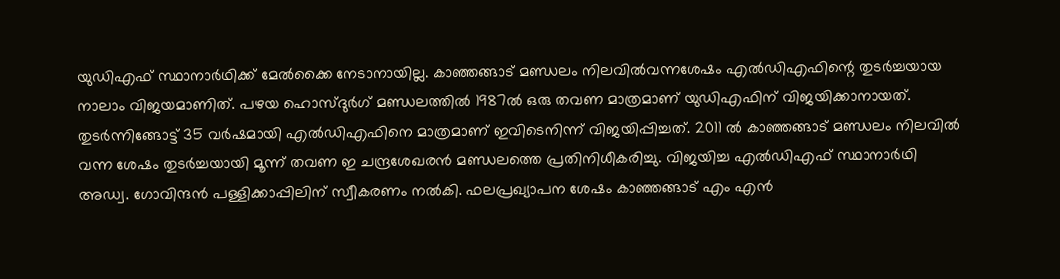യുഡിഎഫ്‌ സ്ഥാനാർഥിക്ക്‌ മേൽക്കൈ നേടാനായില്ല. കാഞ്ഞങ്ങാട്‌ മണ്ഡലം നിലവിൽവന്നശേഷം എൽഡിഎഫിന്റെ തുടർച്ചയായ നാലാം വിജയമാണിത്‌. പഴയ ഹൊസ്‌ദുർഗ്‌ മണ്ഡലത്തിൽ 1987ൽ ഒരു തവണ മാത്രമാണ്‌ യുഡിഎഫിന്‌ വിജയിക്കാനായത്. തുടർന്നിങ്ങോട്ട്‌ 35 വർഷമായി എൽഡിഎഫിനെ മാത്രമാണ്‌ ഇവിടെനിന്ന്‌ വിജയിപ്പിച്ചത്‌. 2011 ൽ കാഞ്ഞങ്ങാട് മണ്ഡലം നിലവിൽ വന്ന ശേഷം തുടർച്ചയായി മൂന്ന്‌ തവണ ഇ ചന്ദ്രശേഖരൻ മണ്ഡലത്തെ പ്രതിനിധീകരിച്ചു. വിജയിച്ച എല്‍ഡിഎഫ് സ്ഥാനാര്‍ഥി അഡ്വ. ഗോവിന്ദന്‍ പള്ളിക്കാപ്പിലിന് സ്വീകരണം നല്‍കി. ഫലപ്രഖ്യാപന ശേഷം കാഞ്ഞങ്ങാട് എം എന്‍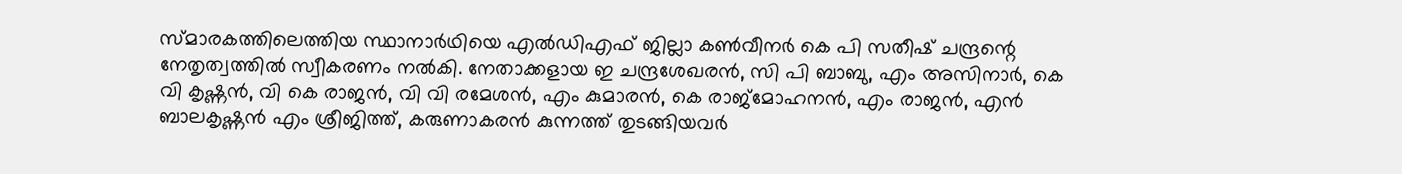സ്മാരകത്തിലെത്തിയ സ്ഥാനാര്‍ഥിയെ എല്‍ഡിഎഫ് ജില്ലാ കണ്‍വീനര്‍ കെ പി സതീഷ് ചന്ദ്രന്റെ നേതൃത്വത്തില്‍ സ്വീകരണം നല്‍കി. നേതാക്കളായ ഇ ചന്ദ്രശേഖരന്‍, സി പി ബാബു, എം അസിനാര്‍, കെ വി കൃഷ്ണന്‍, വി കെ രാജന്‍, വി വി രമേശന്‍, എം കുമാരന്‍, കെ രാജ്മോഹനന്‍, എം രാജന്‍, എന്‍ ബാലകൃഷ്ണന്‍ എം ശ്രീജിത്ത്, കരുണാകരന്‍ കുന്നത്ത് തുടങ്ങിയവർ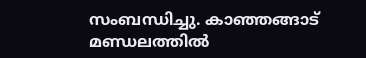സംബന്ധിച്ചു. കാഞ്ഞങ്ങാട് മണ്ഡലത്തിൽ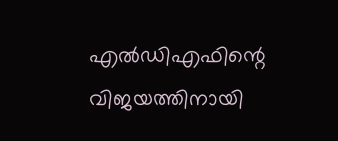എൽഡിഎഫിന്റെ വിജയത്തിനായി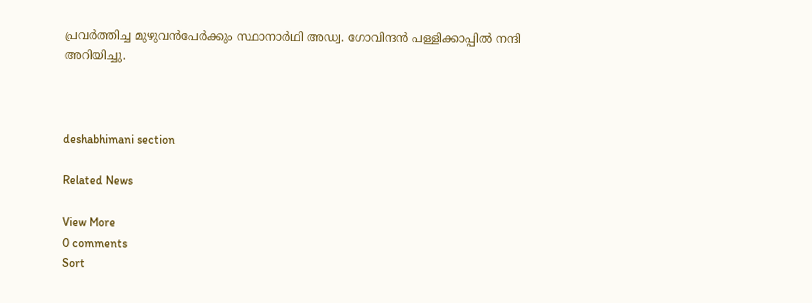പ്രവർത്തിച്ച മുഴുവൻപേർക്കും സ്ഥാനാർഥി അഡ്വ. ഗോവിന്ദൻ പള്ളിക്കാപ്പിൽ നന്ദി അറിയിച്ചു.



deshabhimani section

Related News

View More
0 comments
Sort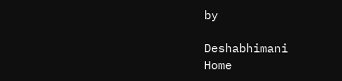by

Deshabhimani
Home